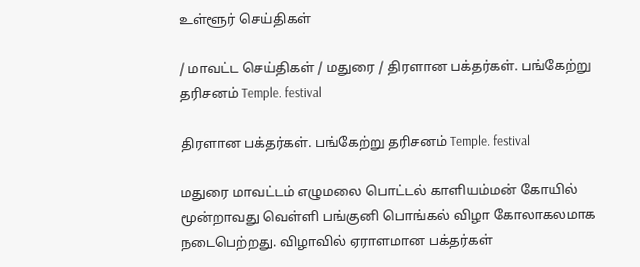உள்ளூர் செய்திகள்

/ மாவட்ட செய்திகள் / மதுரை / திரளான பக்தர்கள். பங்கேற்று தரிசனம் Temple. festival

திரளான பக்தர்கள். பங்கேற்று தரிசனம் Temple. festival

மதுரை மாவட்டம் எழுமலை பொட்டல் காளியம்மன் கோயில் மூன்றாவது வெள்ளி பங்குனி பொங்கல் விழா கோலாகலமாக நடைபெற்றது. விழாவில் ஏராளமான பக்தர்கள்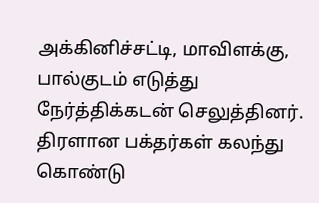அக்கினிச்சட்டி, மாவிளக்கு, பால்குடம் எடுத்து நேர்த்திக்கடன் செலுத்தினர். திரளான பக்தர்கள் கலந்து கொண்டு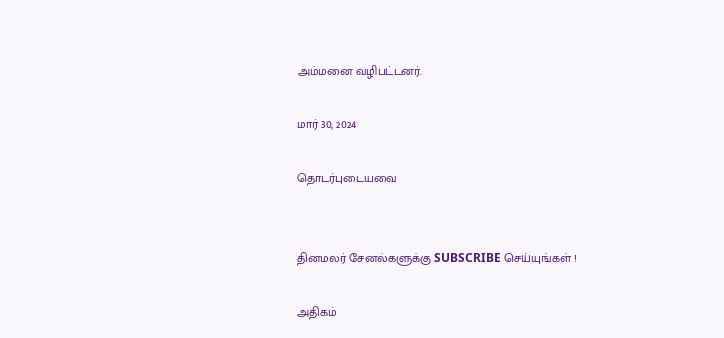அம்மனை வழிபட்டனர்.

மார் 30, 2024

தொடர்புடையவை


தினமலர் சேனல்களுக்கு SUBSCRIBE செய்யுங்கள் !

அதிகம்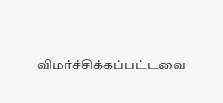விமர்ச்சிக்கப்பட்டவை